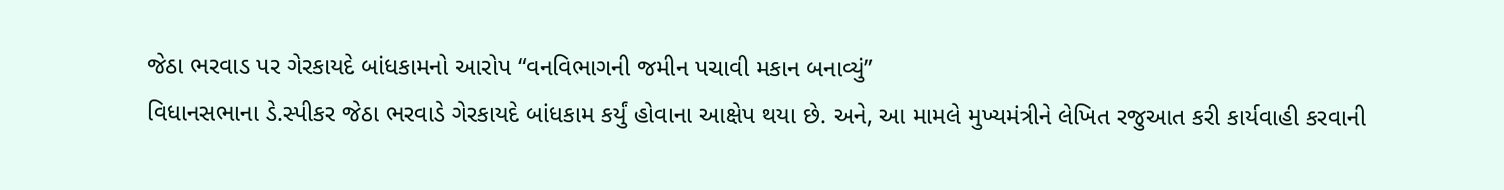જેઠા ભરવાડ પર ગેરકાયદે બાંધકામનો આરોપ “વનવિભાગની જમીન પચાવી મકાન બનાવ્યું”
વિધાનસભાના ડે.સ્પીકર જેઠા ભરવાડે ગેરકાયદે બાંધકામ કર્યું હોવાના આક્ષેપ થયા છે. અને, આ મામલે મુખ્યમંત્રીને લેખિત રજુઆત કરી કાર્યવાહી કરવાની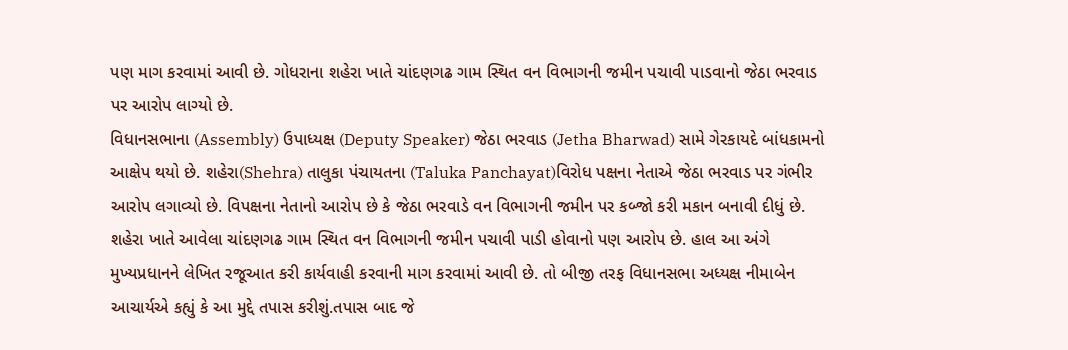પણ માગ કરવામાં આવી છે. ગોધરાના શહેરા ખાતે ચાંદણગઢ ગામ સ્થિત વન વિભાગની જમીન પચાવી પાડવાનો જેઠા ભરવાડ પર આરોપ લાગ્યો છે.
વિધાનસભાના (Assembly) ઉપાધ્યક્ષ (Deputy Speaker) જેઠા ભરવાડ (Jetha Bharwad) સામે ગેરકાયદે બાંધકામનો આક્ષેપ થયો છે. શહેરા(Shehra) તાલુકા પંચાયતના (Taluka Panchayat)વિરોધ પક્ષના નેતાએ જેઠા ભરવાડ પર ગંભીર આરોપ લગાવ્યો છે. વિપક્ષના નેતાનો આરોપ છે કે જેઠા ભરવાડે વન વિભાગની જમીન પર કબ્જો કરી મકાન બનાવી દીધું છે. શહેરા ખાતે આવેલા ચાંદણગઢ ગામ સ્થિત વન વિભાગની જમીન પચાવી પાડી હોવાનો પણ આરોપ છે. હાલ આ અંગે મુખ્યપ્રધાનને લેખિત રજૂઆત કરી કાર્યવાહી કરવાની માગ કરવામાં આવી છે. તો બીજી તરફ વિધાનસભા અધ્યક્ષ નીમાબેન આચાર્યએ કહ્યું કે આ મુદ્દે તપાસ કરીશું.તપાસ બાદ જે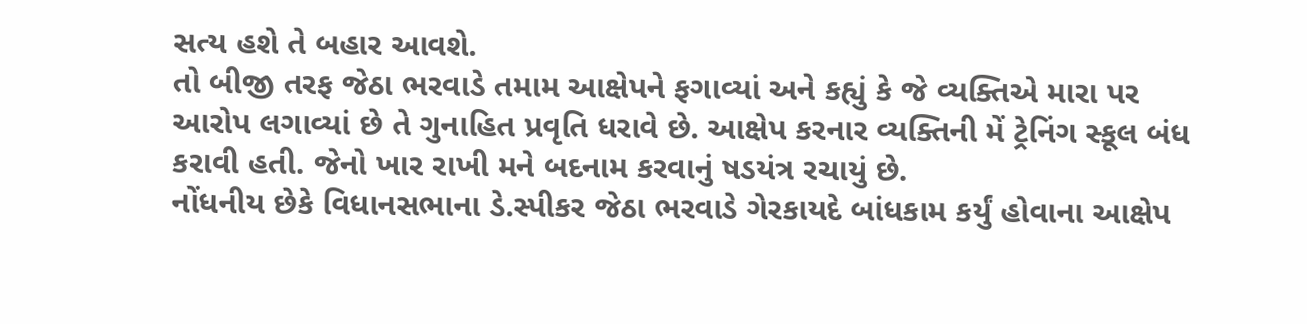સત્ય હશે તે બહાર આવશે.
તો બીજી તરફ જેઠા ભરવાડે તમામ આક્ષેપને ફગાવ્યાં અને કહ્યું કે જે વ્યક્તિએ મારા પર આરોપ લગાવ્યાં છે તે ગુનાહિત પ્રવૃતિ ધરાવે છે. આક્ષેપ કરનાર વ્યક્તિની મેં ટ્રેનિંગ સ્કૂલ બંધ કરાવી હતી. જેનો ખાર રાખી મને બદનામ કરવાનું ષડયંત્ર રચાયું છે.
નોંધનીય છેકે વિધાનસભાના ડે.સ્પીકર જેઠા ભરવાડે ગેરકાયદે બાંધકામ કર્યું હોવાના આક્ષેપ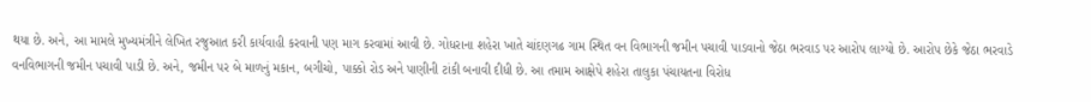થયા છે. અને, આ મામલે મુખ્યમંત્રીને લેખિત રજુઆત કરી કાર્યવાહી કરવાની પણ માગ કરવામાં આવી છે. ગોધરાના શહેરા ખાતે ચાંદણગઢ ગામ સ્થિત વન વિભાગની જમીન પચાવી પાડવાનો જેઠા ભરવાડ પર આરોપ લાગ્યો છે. આરોપ છેકે જેઠા ભરવાડે વનવિભાગની જમીન પચાવી પાડી છે. અને, જમીન પર બે માળનું મકાન, બગીચો, પાક્કો રોડ અને પાણીની ટાંકી બનાવી દીધી છે. આ તમામ આક્ષેપે શહેરા તાલુકા પંચાયતના વિરોધ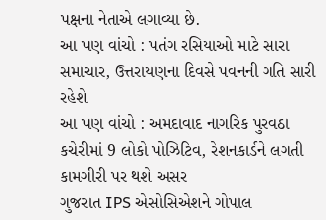પક્ષના નેતાએ લગાવ્યા છે.
આ પણ વાંચો : પતંગ રસિયાઓ માટે સારા સમાચાર, ઉત્તરાયણના દિવસે પવનની ગતિ સારી રહેશે
આ પણ વાંચો : અમદાવાદ નાગરિક પુરવઠા કચેરીમાં 9 લોકો પોઝિટિવ, રેશનકાર્ડને લગતી કામગીરી પર થશે અસર
ગુજરાત IPS એસોસિએશને ગોપાલ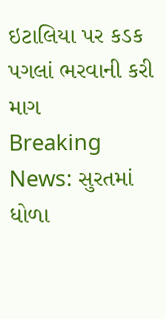ઇટાલિયા પર કડક પગલાં ભરવાની કરી માગ
Breaking News: સુરતમાં ધોળા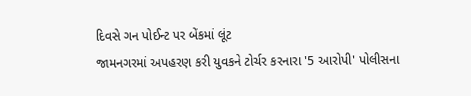દિવસે ગન પોઈન્ટ પર બેંકમાં લૂંટ
જામનગરમાં અપહરણ કરી યુવકને ટોર્ચર કરનારા '5 આરોપી' પોલીસના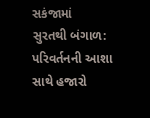સકંજામાં
સુરતથી બંગાળ: પરિવર્તનની આશા સાથે હજારો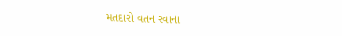મતદારો વતન રવાના